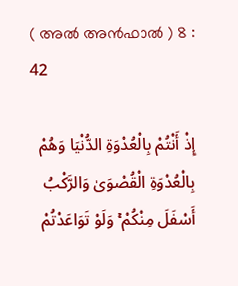( അൽ അന്‍ഫാല്‍ ) 8 : 42

إِذْ أَنْتُمْ بِالْعُدْوَةِ الدُّنْيَا وَهُمْ بِالْعُدْوَةِ الْقُصْوَىٰ وَالرَّكْبُ أَسْفَلَ مِنْكُمْ ۚ وَلَوْ تَوَاعَدْتُمْ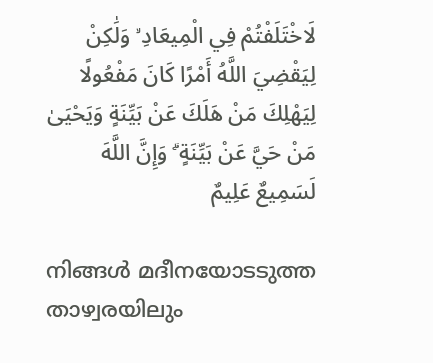لَاخْتَلَفْتُمْ فِي الْمِيعَادِ ۙ وَلَٰكِنْ لِيَقْضِيَ اللَّهُ أَمْرًا كَانَ مَفْعُولًا لِيَهْلِكَ مَنْ هَلَكَ عَنْ بَيِّنَةٍ وَيَحْيَىٰ مَنْ حَيَّ عَنْ بَيِّنَةٍ ۗ وَإِنَّ اللَّهَ لَسَمِيعٌ عَلِيمٌ

നിങ്ങള്‍ മദീനയോടടുത്ത താഴ്വരയിലും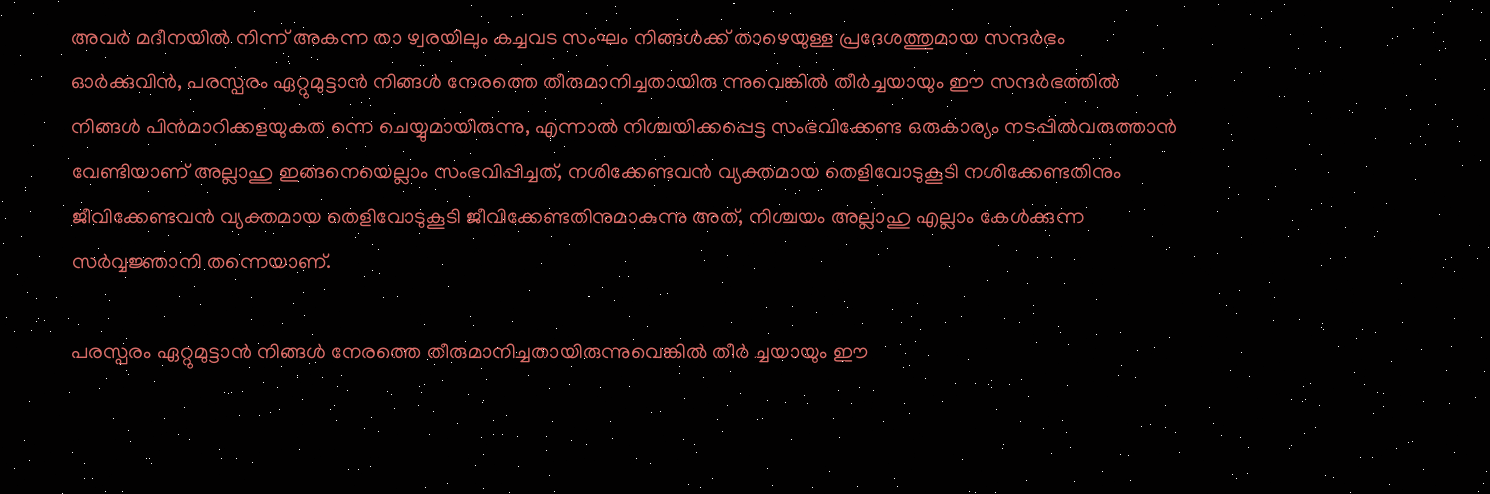അവര്‍ മദീനയില്‍ നിന്ന് അകന്ന താ ഴ്വരയിലും കച്ചവട സംഘം നിങ്ങള്‍ക്ക് താഴെയുള്ള പ്രദേശത്തുമായ സന്ദര്‍ഭം ഓര്‍ക്കുവിന്‍, പരസ്പരം ഏറ്റുമുട്ടാന്‍ നിങ്ങള്‍ നേരത്തെ തീരുമാനിച്ചതായിരു ന്നുവെങ്കില്‍ തീര്‍ച്ചയായും ഈ സന്ദര്‍ഭത്തില്‍ നിങ്ങള്‍ പിന്‍മാറിക്കളയുകത ന്നെ ചെയ്യുമായിരുന്നു, എന്നാല്‍ നിശ്ചയിക്കപ്പെട്ട സംഭവിക്കേണ്ട ഒരുകാര്യം നടപ്പില്‍വരുത്താന്‍ വേണ്ടിയാണ് അല്ലാഹു ഇങ്ങനെയെല്ലാം സംഭവിപ്പിച്ചത്, നശിക്കേണ്ടവന്‍ വ്യക്തമായ തെളിവോടുകൂടി നശിക്കേണ്ടതിനും ജീവിക്കേണ്ടവന്‍ വ്യക്തമായ തെളിവോടുകൂടി ജീവിക്കേണ്ടതിനുമാകുന്നു അത്, നിശ്ചയം അല്ലാഹു എല്ലാം കേള്‍ക്കുന്ന സര്‍വ്വജ്ഞാനി തന്നെയാണ്.

പരസ്പരം ഏറ്റുമുട്ടാന്‍ നിങ്ങള്‍ നേരത്തെ തീരുമാനിച്ചതായിരുന്നുവെങ്കില്‍ തീര്‍ ച്ചയായും ഈ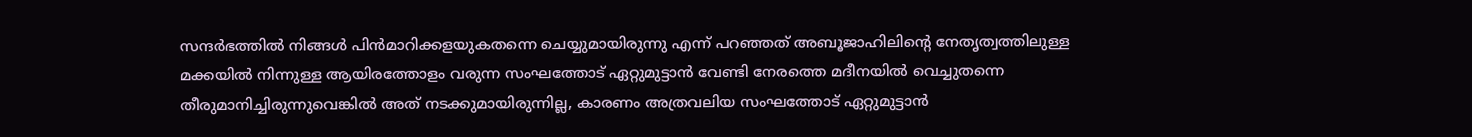സന്ദര്‍ഭത്തില്‍ നിങ്ങള്‍ പിന്‍മാറിക്കളയുകതന്നെ ചെയ്യുമായിരുന്നു എന്ന് പറഞ്ഞത് അബൂജാഹിലിന്‍റെ നേതൃത്വത്തിലുള്ള മക്കയില്‍ നിന്നുള്ള ആയിരത്തോളം വരുന്ന സംഘത്തോട് ഏറ്റുമുട്ടാന്‍ വേണ്ടി നേരത്തെ മദീനയില്‍ വെച്ചുതന്നെ തീരുമാനിച്ചിരുന്നുവെങ്കില്‍ അത് നടക്കുമായിരുന്നില്ല, കാരണം അത്രവലിയ സംഘത്തോട് ഏറ്റുമുട്ടാന്‍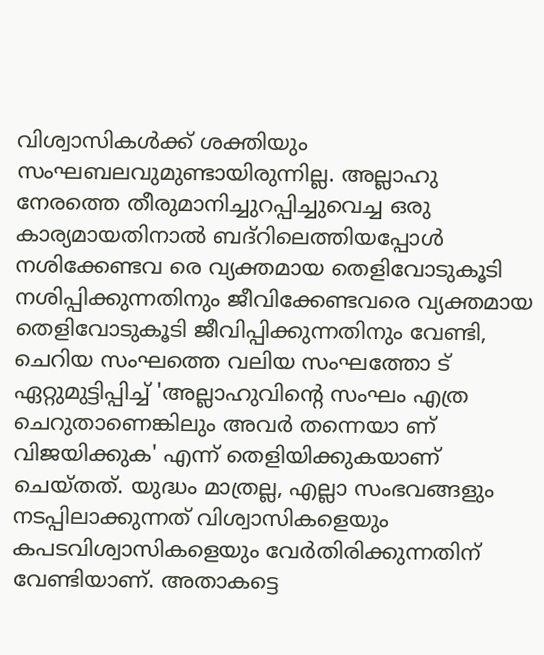വിശ്വാസികള്‍ക്ക് ശക്തിയും സംഘബലവുമുണ്ടായിരുന്നില്ല. അല്ലാഹു നേരത്തെ തീരുമാനിച്ചുറപ്പിച്ചുവെച്ച ഒരു കാര്യമായതിനാല്‍ ബദ്റിലെത്തിയപ്പോള്‍ നശിക്കേണ്ടവ രെ വ്യക്തമായ തെളിവോടുകൂടി നശിപ്പിക്കുന്നതിനും ജീവിക്കേണ്ടവരെ വ്യക്തമായ തെളിവോടുകൂടി ജീവിപ്പിക്കുന്നതിനും വേണ്ടി, ചെറിയ സംഘത്തെ വലിയ സംഘത്തോ ട് ഏറ്റുമുട്ടിപ്പിച്ച് 'അല്ലാഹുവിന്‍റെ സംഘം എത്ര ചെറുതാണെങ്കിലും അവര്‍ തന്നെയാ ണ് വിജയിക്കുക' എന്ന് തെളിയിക്കുകയാണ് ചെയ്തത്. യുദ്ധം മാത്രല്ല, എല്ലാ സംഭവങ്ങളും നടപ്പിലാക്കുന്നത് വിശ്വാസികളെയും കപടവിശ്വാസികളെയും വേര്‍തിരിക്കുന്നതിന് വേണ്ടിയാണ്. അതാകട്ടെ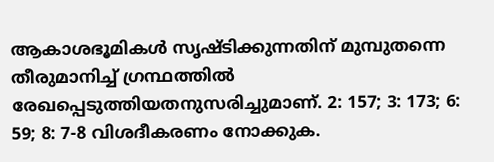ആകാശഭൂമികള്‍ സൃഷ്ടിക്കുന്നതിന് മുമ്പുതന്നെ തീരുമാനിച്ച് ഗ്രന്ഥത്തില്‍ രേഖപ്പെടുത്തിയതനുസരിച്ചുമാണ്. 2: 157; 3: 173; 6: 59; 8: 7-8 വിശദീകരണം നോക്കുക.